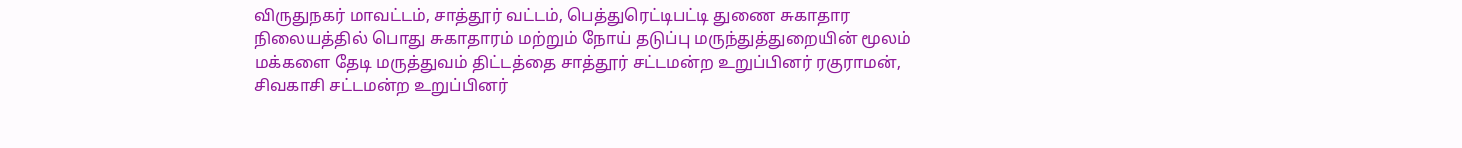விருதுநகர் மாவட்டம், சாத்தூர் வட்டம், பெத்துரெட்டிபட்டி துணை சுகாதார நிலையத்தில் பொது சுகாதாரம் மற்றும் நோய் தடுப்பு மருந்துத்துறையின் மூலம் மக்களை தேடி மருத்துவம் திட்டத்தை சாத்தூர் சட்டமன்ற உறுப்பினர் ரகுராமன், சிவகாசி சட்டமன்ற உறுப்பினர்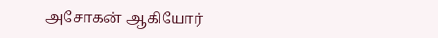அசோகன் ஆகியோர்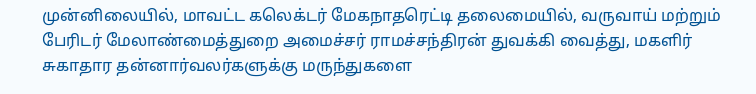முன்னிலையில், மாவட்ட கலெக்டர் மேகநாதரெட்டி தலைமையில், வருவாய் மற்றும் பேரிடர் மேலாண்மைத்துறை அமைச்சர் ராமச்சந்திரன் துவக்கி வைத்து, மகளிர் சுகாதார தன்னார்வலர்களுக்கு மருந்துகளை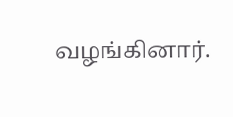வழங்கினார்.